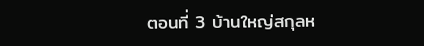ตอนที่ 3 บ้านใหญ่สกุลห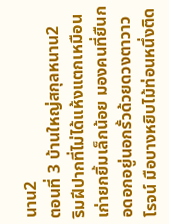นาน2
ตอนที่ 3 บ้านใหญ่สกุลหนาน2
ริมฝีปากที่ไม่ได้แห้งแตกเหมือนเก่ายกยิ้มเล็กน้อย มองคนที่ยืนกอดอกอยู่นอกรั้วด้วยดวงตาวาวโรจน์ มือบางหยิบไม้ท่อนหนึ่งติด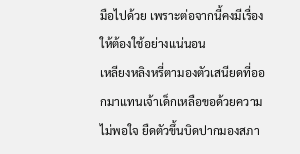มือไปด้วย เพราะต่อจากนี้คงมีเรื่องให้ต้องใช้อย่างแน่นอน
เหลียงหลิงหรี่ตามองตัวเสนียดที่ออกมาแทนเจ้าเด็กเหลือขอด้วยความไม่พอใจ ยืดตัวขึ้นบิดปากมองสภา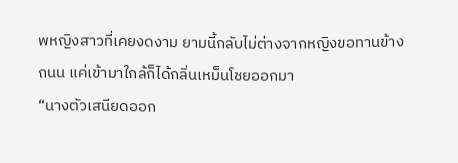พหญิงสาวที่เคยงดงาม ยามนี้กลับไม่ต่างจากหญิงขอทานข้างถนน แค่เข้ามาใกล้ก็ได้กลิ่นเหม็นโชยออกมา
“นางตัวเสนียดออก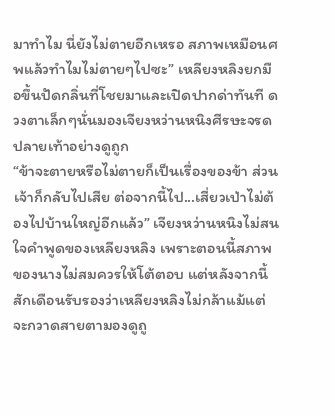มาทำไม นี่ยังไม่ตายอีกเหรอ สภาพเหมือนศพแล้วทำไมไม่ตายๆไปซะ” เหลียงหลิงยกมือขึ้นปัดกลิ่นที่โชยมาและเปิดปากด่าทันที ดวงตาเล็กๆนั่นมองเจียงหว่านหนิงศีรษะจรดปลายเท้าอย่างดูถูก
“ข้าจะตายหรือไม่ตายก็เป็นเรื่องของข้า ส่วนเจ้าก็กลับไปเสีย ต่อจากนี้ไป...เสี่ยวเป่าไม่ต้องไปบ้านใหญ่อีกแล้ว” เจียงหว่านหนิงไม่สนใจคำพูดของเหลียงหลิง เพราะตอนนี้สภาพของนางไม่สมควรให้โต้ตอบ แต่หลังจากนี้สักเดือนรับรองว่าเหลียงหลิงไม่กล้าแม้แต่จะกวาดสายตามองดูถู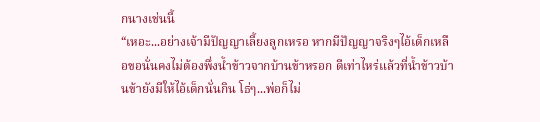กนางเช่นนี้
“เหอะ...อย่างเจ้ามีปัญญาเลี้ยงลูกเหรอ หากมีปัญญาจริงๆไอ้เด็กเหลือขอนั่นคงไม่ต้องพึ่งน้ำข้าวจากบ้านข้าหรอก ดีเท่าไหร่แล้วที่น้ำข้าวบ้านข้ายังมีให้ไอ้เด็กนั่นกิน โธ่ๆ...พ่อก็ไม่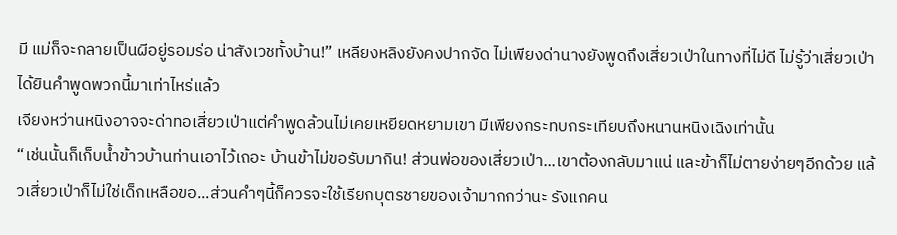มี แม่ก็จะกลายเป็นผีอยู่รอมร่อ น่าสังเวชทั้งบ้าน!” เหลียงหลิงยังคงปากจัด ไม่เพียงด่านางยังพูดถึงเสี่ยวเป่าในทางที่ไม่ดี ไม่รู้ว่าเสี่ยวเป่าได้ยินคำพูดพวกนี้มาเท่าไหร่แล้ว
เจียงหว่านหนิงอาจจะด่าทอเสี่ยวเป่าแต่คำพูดล้วนไม่เคยเหยียดหยามเขา มีเพียงกระทบกระเทียบถึงหนานหนิงเฉิงเท่านั้น
“เช่นนั้นก็เก็บน้ำข้าวบ้านท่านเอาไว้เถอะ บ้านข้าไม่ขอรับมากิน! ส่วนพ่อของเสี่ยวเป่า...เขาต้องกลับมาแน่ และข้าก็ไม่ตายง่ายๆอีกด้วย แล้วเสี่ยวเป่าก็ไม่ใช่เด็กเหลือขอ...ส่วนคำๆนี้ก็ควรจะใช้เรียกบุตรชายของเจ้ามากกว่านะ รังแกคน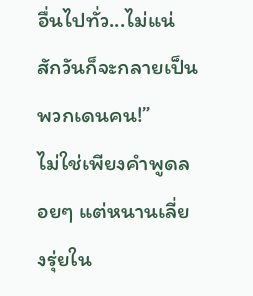อื่นไปทั่ว...ไม่แน่สักวันก็จะกลายเป็นพวกเดนคน!”
ไม่ใช่เพียงคำพูดลอยๆ แต่หนานเลี่ยงรุ่ยใน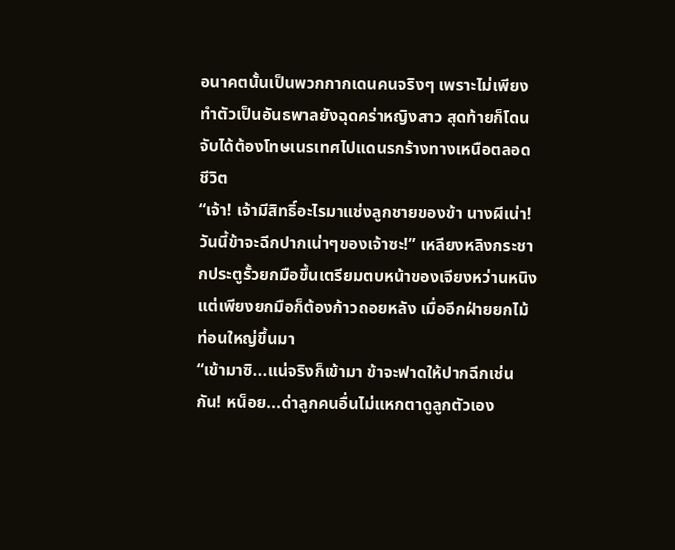อนาคตนั้นเป็นพวกกากเดนคนจริงๆ เพราะไม่เพียงทำตัวเป็นอันธพาลยังฉุดคร่าหญิงสาว สุดท้ายก็โดนจับได้ต้องโทษเนรเทศไปแดนรกร้างทางเหนือตลอดชีวิต
“เจ้า! เจ้ามีสิทธิ์อะไรมาแช่งลูกชายของข้า นางผีเน่า! วันนี้ข้าจะฉีกปากเน่าๆของเจ้าซะ!” เหลียงหลิงกระชากประตูรั้วยกมือขึ้นเตรียมตบหน้าของเจียงหว่านหนิง แต่เพียงยกมือก็ต้องก้าวถอยหลัง เมื่ออีกฝ่ายยกไม้ท่อนใหญ่ขึ้นมา
“เข้ามาซิ...แน่จริงก็เข้ามา ข้าจะฟาดให้ปากฉีกเช่นกัน! หน็อย...ด่าลูกคนอื่นไม่แหกตาดูลูกตัวเอง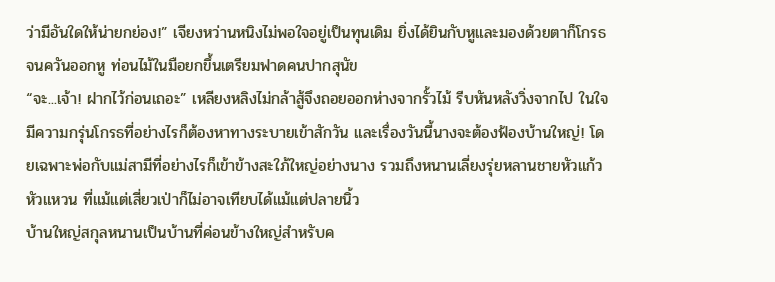ว่ามีอันใดให้น่ายกย่อง!” เจียงหว่านหนิงไม่พอใจอยู่เป็นทุนเดิม ยิ่งได้ยินกับหูและมองด้วยตาก็โกรธจนควันออกหู ท่อนไม้ในมือยกขึ้นเตรียมฟาดคนปากสุนัข
“จะ...เจ้า! ฝากไว้ก่อนเถอะ” เหลียงหลิงไม่กล้าสู้จึงถอยออกห่างจากรั้วไม้ รีบหันหลังวิ่งจากไป ในใจมีความกรุ่นโกรธที่อย่างไรก็ต้องหาทางระบายเข้าสักวัน และเรื่องวันนี้นางจะต้องฟ้องบ้านใหญ่! โดยเฉพาะพ่อกับแม่สามีที่อย่างไรก็เข้าข้างสะใภ้ใหญ่อย่างนาง รวมถึงหนานเลี่ยงรุ่ยหลานชายหัวแก้วหัวแหวน ที่แม้แต่เสี่ยวเป่าก็ไม่อาจเทียบได้แม้แต่ปลายนิ้ว
บ้านใหญ่สกุลหนานเป็นบ้านที่ค่อนข้างใหญ่สำหรับค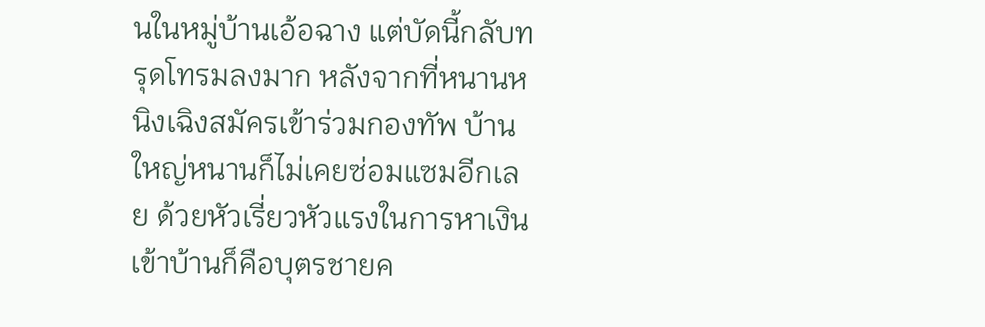นในหมู่บ้านเอ้อฉาง แต่บัดนี้กลับทรุดโทรมลงมาก หลังจากที่หนานหนิงเฉิงสมัครเข้าร่วมกองทัพ บ้านใหญ่หนานก็ไม่เคยซ่อมแซมอีกเลย ด้วยหัวเรี่ยวหัวแรงในการหาเงินเข้าบ้านก็คือบุตรชายค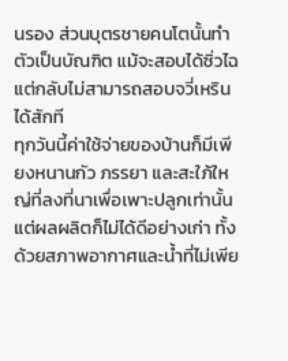นรอง ส่วนบุตรชายคนโตนั้นทำตัวเป็นบัณฑิต แม้จะสอบได้ซิ่วไฉแต่กลับไม่สามารถสอบจวี่เหรินได้สักที
ทุกวันนี้ค่าใช้จ่ายของบ้านก็มีเพียงหนานกัว ภรรยา และสะใภ้ใหญ่ที่ลงที่นาเพื่อเพาะปลูกเท่านั้น แต่ผลผลิตก็ไม่ได้ดีอย่างเก่า ทั้งด้วยสภาพอากาศและน้ำที่ไม่เพีย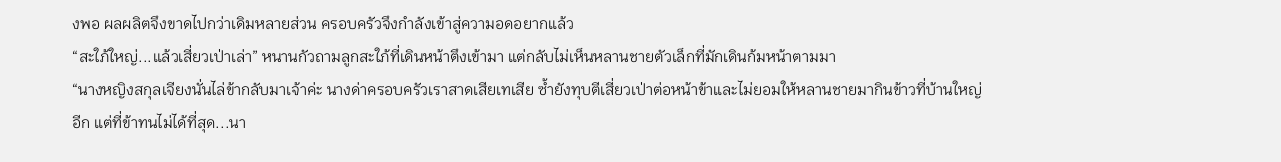งพอ ผลผลิตจึงขาดไปกว่าเดิมหลายส่วน ครอบครัวจึงกำลังเข้าสู่ความอดอยากแล้ว
“สะใภ้ใหญ่...แล้วเสี่ยวเป่าเล่า” หนานกัวถามลูกสะใภ้ที่เดินหน้าตึงเข้ามา แต่กลับไม่เห็นหลานชายตัวเล็กที่มักเดินก้มหน้าตามมา
“นางหญิงสกุลเจียงนั่นไล่ข้ากลับมาเจ้าค่ะ นางด่าครอบครัวเราสาดเสียเทเสีย ซ้ำยังทุบตีเสี่ยวเป่าต่อหน้าข้าและไม่ยอมให้หลานชายมากินข้าวที่บ้านใหญ่อีก แต่ที่ข้าทนไม่ได้ที่สุด...นา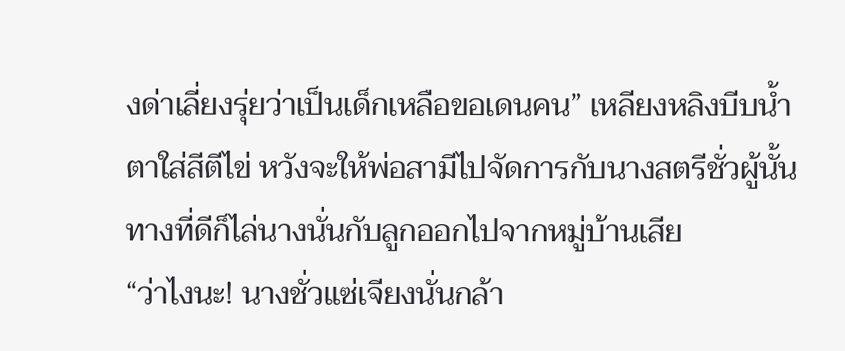งด่าเลี่ยงรุ่ยว่าเป็นเด็กเหลือขอเดนคน” เหลียงหลิงบีบน้ำตาใส่สีตีไข่ หวังจะให้พ่อสามีไปจัดการกับนางสตรีชั่วผู้นั้น ทางที่ดีก็ไล่นางนั่นกับลูกออกไปจากหมู่บ้านเสีย
“ว่าไงนะ! นางชั่วแซ่เจียงนั่นกล้า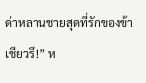ด่าหลานชายสุดที่รักของข้าเชียวรึ!” ห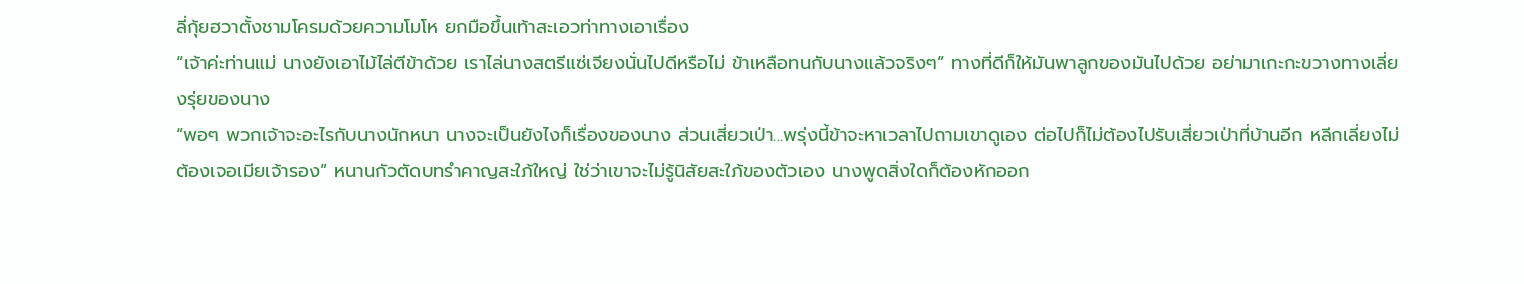ลี่กุ้ยฮวาตั้งชามโครมด้วยความโมโห ยกมือขึ้นเท้าสะเอวท่าทางเอาเรื่อง
“เจ้าค่ะท่านแม่ นางยังเอาไม้ไล่ตีข้าด้วย เราไล่นางสตรีแซ่เจียงนั่นไปดีหรือไม่ ข้าเหลือทนกับนางแล้วจริงๆ” ทางที่ดีก็ให้มันพาลูกของมันไปด้วย อย่ามาเกะกะขวางทางเลี่ยงรุ่ยของนาง
“พอๆ พวกเจ้าจะอะไรกับนางนักหนา นางจะเป็นยังไงก็เรื่องของนาง ส่วนเสี่ยวเป่า...พรุ่งนี้ข้าจะหาเวลาไปถามเขาดูเอง ต่อไปก็ไม่ต้องไปรับเสี่ยวเป่าที่บ้านอีก หลีกเลี่ยงไม่ต้องเจอเมียเจ้ารอง” หนานกัวตัดบทรำคาญสะใภ้ใหญ่ ใช่ว่าเขาจะไม่รู้นิสัยสะใภ้ของตัวเอง นางพูดสิ่งใดก็ต้องหักออก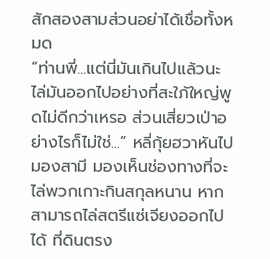สักสองสามส่วนอย่าได้เชื่อทั้งหมด
“ท่านพี่...แต่นี่มันเกินไปแล้วนะ ไล่มันออกไปอย่างที่สะใภ้ใหญ่พูดไม่ดีกว่าเหรอ ส่วนเสี่ยวเป่าอย่างไรก็ไม่ใช่...” หลี่กุ้ยฮวาหันไปมองสามี มองเห็นช่องทางที่จะไล่พวกเกาะกินสกุลหนาน หากสามารถไล่สตรีแซ่เจียงออกไปได้ ที่ดินตรง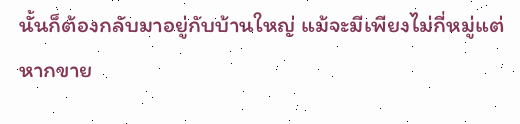นั้นก็ต้องกลับมาอยู่กับบ้านใหญ่ แม้จะมีเพียงไม่กี่หมู่แต่หากขาย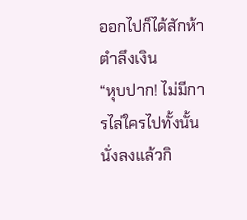ออกไปก็ได้สักห้าตำลึงเงิน
“หุบปาก! ไม่มีการไล่ใครไปทั้งนั้น นั่งลงแล้วกิ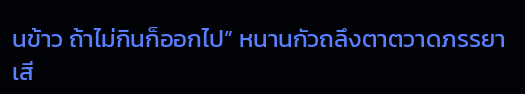นข้าว ถ้าไม่กินก็ออกไป” หนานกัวถลึงตาตวาดภรรยาเสี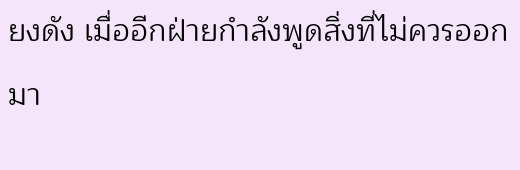ยงดัง เมื่ออีกฝ่ายกำลังพูดสิ่งที่ไม่ควรออกมา